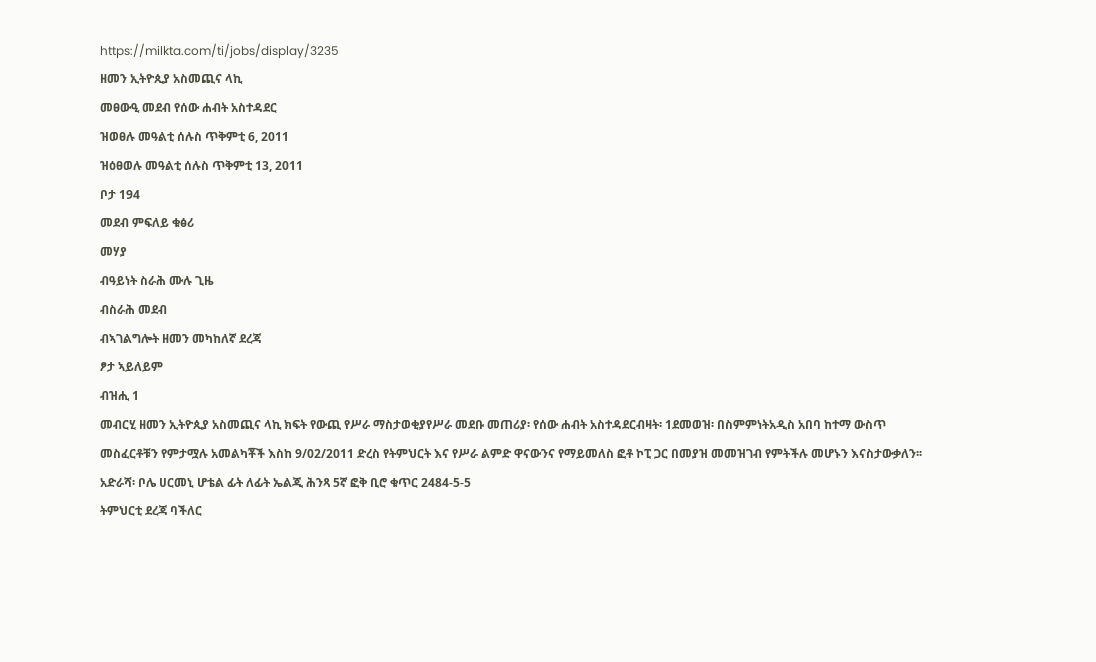https://milkta.com/ti/jobs/display/3235
ዘመን ኢትዮጲያ አስመጪና ላኪ
መፀውዒ መደብ የሰው ሐብት አስተዳደር
ዝወፀሉ መዓልቲ ሰሉስ ጥቅምቲ 6, 2011
ዝዕፀወሉ መዓልቲ ሰሉስ ጥቅምቲ 13, 2011
ቦታ 194
መደብ ምፍለይ ቁፅሪ
መሃያ
ብዓይነት ስራሕ ሙሉ ጊዜ
ብስራሕ መደብ
ብኣገልግሎት ዘመን መካከለኛ ደረጃ
ፆታ ኣይለይም
ብዝሒ 1
መብርሂ ዘመን ኢትዮጲያ አስመጪና ላኪ ክፍት የውጪ የሥራ ማስታወቂያየሥራ መደቡ መጠሪያ፡ የሰው ሐብት አስተዳደርብዛት፡ 1ደመወዝ፡ በስምምነትአዲስ አበባ ከተማ ውስጥ መስፈርቶቹን የምታሟሉ አመልካቾች እስከ 9/02/2011 ድረስ የትምህርት እና የሥራ ልምድ ዋናውንና የማይመለስ ፎቶ ኮፒ ጋር በመያዝ መመዝገብ የምትችሉ መሆኑን እናስታውቃለን፡፡አድራሻ፡ ቦሌ ሀርመኒ ሆቴል ፊት ለፊት ኤልጂ ሕንጻ 5ኛ ፎቅ ቢሮ ቁጥር 2484-5-5
ትምህርቲ ደረጃ ባችለር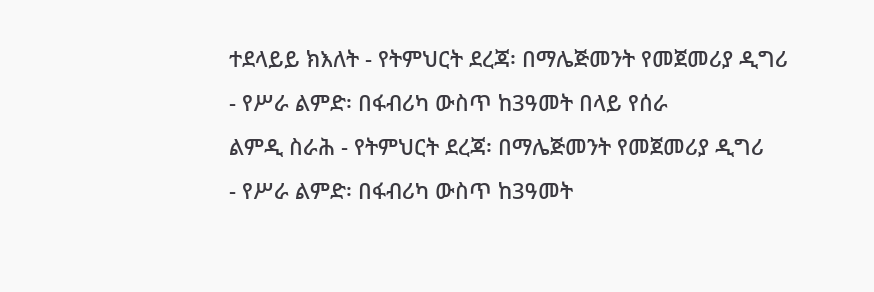ተደላይይ ክእለት - የትምህርት ደረጃ፡ በማሌጅመንት የመጀመሪያ ዲግሪ
- የሥራ ልምድ፡ በፋብሪካ ውስጥ ከ3ዓመት በላይ የሰራ
ልምዲ ስራሕ - የትምህርት ደረጃ፡ በማሌጅመንት የመጀመሪያ ዲግሪ
- የሥራ ልምድ፡ በፋብሪካ ውስጥ ከ3ዓመት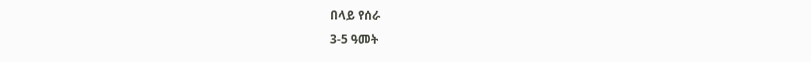በላይ የሰራ
3-5 ዓመት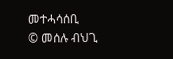መተሓሳሰቢ
© መሰሉ ብህጊ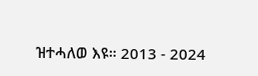ዝተሓለወ እዩ። 2013 - 2024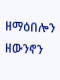ዘማዕበሎን ዘውንኖን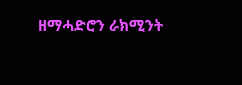ዘማሓድሮን ራክሚንት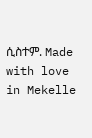ሲስተም. Made with love in Mekelle